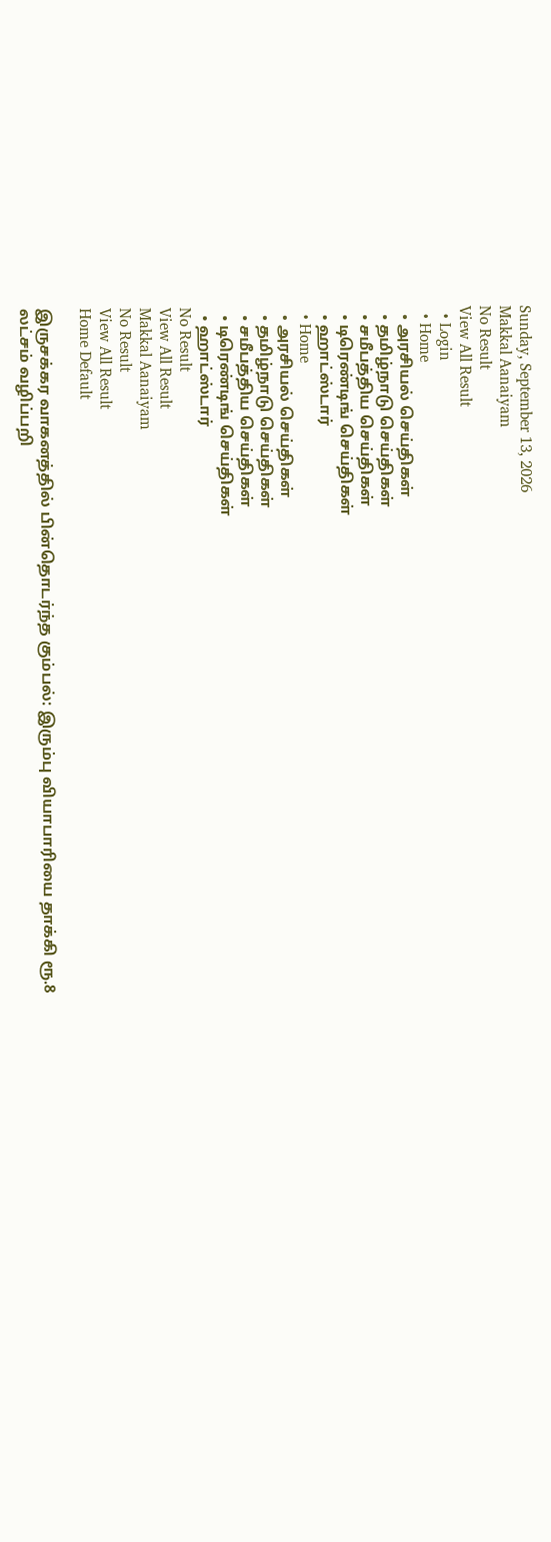Sunday, September 13, 2026
Makkal Aanaiyam
No Result
View All Result
  • Login
  • Home
  • அரசியல் செய்திகள்
  • தமிழ்நாடு செய்திகள்
  • சமீபத்திய செய்திகள்
  • டிரெண்டிங் செய்திகள்
  • ஹாட்ஸ்டார்
  • Home
  • அரசியல் செய்திகள்
  • தமிழ்நாடு செய்திகள்
  • சமீபத்திய செய்திகள்
  • டிரெண்டிங் செய்திகள்
  • ஹாட்ஸ்டார்
No Result
View All Result
Makkal Aanaiyam
No Result
View All Result
Home Default

இருசக்கர வாகனத்தில் பின்தொடர்ந்த கும்பல்: இரும்பு வியாபாரியை தாக்கி ரூ.8 லட்சம் வழிப்பறி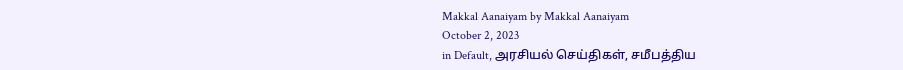Makkal Aanaiyam by Makkal Aanaiyam
October 2, 2023
in Default, அரசியல் செய்திகள், சமீபத்திய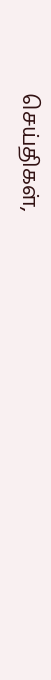செய்திகள்,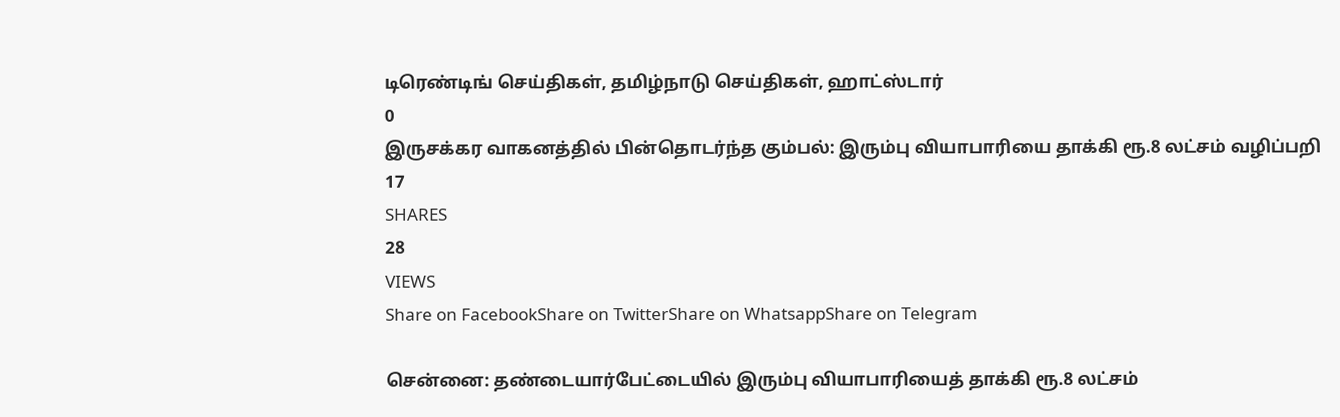டிரெண்டிங் செய்திகள், தமிழ்நாடு செய்திகள், ஹாட்ஸ்டார்
0
இருசக்கர வாகனத்தில் பின்தொடர்ந்த கும்பல்: இரும்பு வியாபாரியை தாக்கி ரூ.8 லட்சம் வழிப்பறி
17
SHARES
28
VIEWS
Share on FacebookShare on TwitterShare on WhatsappShare on Telegram

சென்னை: தண்டையார்பேட்டையில் இரும்பு வியாபாரியைத் தாக்கி ரூ.8 லட்சம்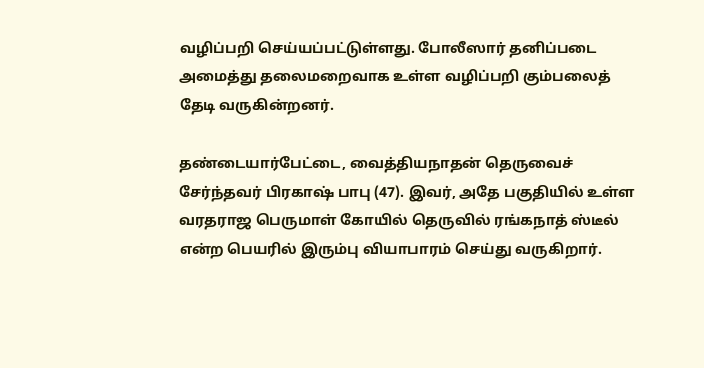வழிப்பறி செய்யப்பட்டுள்ளது. போலீஸார் தனிப்படை அமைத்து தலைமறைவாக உள்ள வழிப்பறி கும்பலைத் தேடி வருகின்றனர்.

தண்டையார்பேட்டை, வைத்தியநாதன் தெருவைச் சேர்ந்தவர் பிரகாஷ் பாபு (47). இவர், அதே பகுதியில் உள்ள வரதராஜ பெருமாள் கோயில் தெருவில் ரங்கநாத் ஸ்டீல் என்ற பெயரில் இரும்பு வியாபாரம் செய்து வருகிறார்.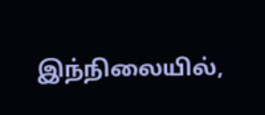இந்நிலையில்,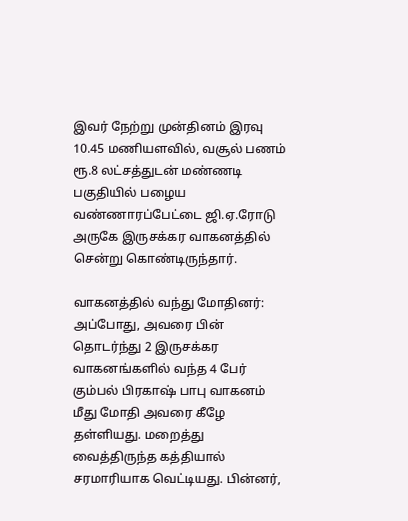இவர் நேற்று முன்தினம் இரவு 10.45 மணியளவில், வசூல் பணம் ரூ.8 லட்சத்துடன் மண்ணடி பகுதியில் பழைய வண்ணாரப்பேட்டை ஜி.ஏ.ரோடு அருகே இருசக்கர வாகனத்தில் சென்று கொண்டிருந்தார்.

வாகனத்தில் வந்து மோதினர்: அப்போது, அவரை பின் தொடர்ந்து 2 இருசக்கர வாகனங்களில் வந்த 4 பேர் கும்பல் பிரகாஷ் பாபு வாகனம் மீது மோதி அவரை கீழே தள்ளியது. மறைத்து வைத்திருந்த கத்தியால் சரமாரியாக வெட்டியது. பின்னர்,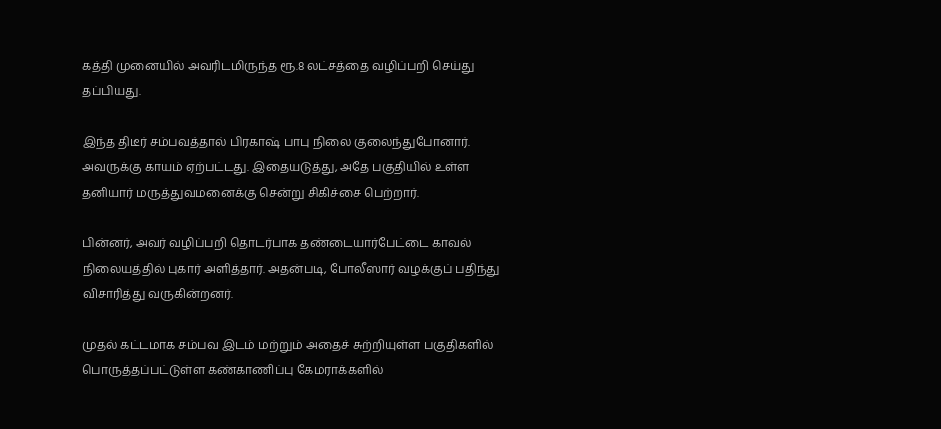கத்தி முனையில் அவரிடமிருந்த ரூ.8 லட்சத்தை வழிப்பறி செய்து தப்பியது.

இந்த திடீர் சம்பவத்தால் பிரகாஷ் பாபு நிலை குலைந்துபோனார். அவருக்கு காயம் ஏற்பட்டது. இதையடுத்து, அதே பகுதியில் உள்ள தனியார் மருத்துவமனைக்கு சென்று சிகிச்சை பெற்றார்.

பின்னர், அவர் வழிப்பறி தொடர்பாக தண்டையார்பேட்டை காவல் நிலையத்தில் புகார் அளித்தார். அதன்படி, போலீஸார் வழக்குப் பதிந்து விசாரித்து வருகின்றனர்.

முதல் கட்டமாக சம்பவ இடம் மற்றும் அதைச் சுற்றியுள்ள பகுதிகளில் பொருத்தப்பட்டுள்ள கண்காணிப்பு கேமராக்களில்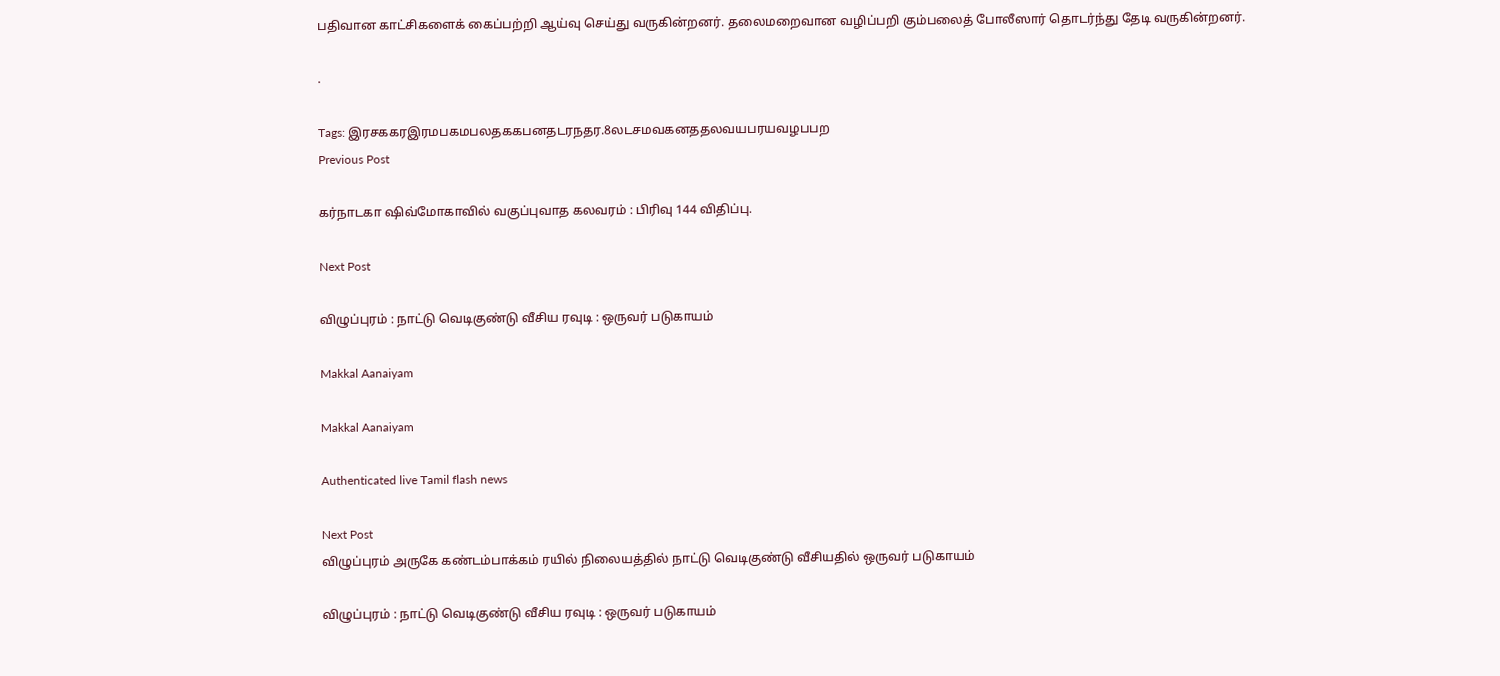பதிவான காட்சிகளைக் கைப்பற்றி ஆய்வு செய்து வருகின்றனர். தலைமறைவான வழிப்பறி கும்பலைத் போலீஸார் தொடர்ந்து தேடி வருகின்றனர்.

.

Tags: இரசககரஇரமபகமபலதககபனதடரநதர.8லடசமவகனததலவயபரயவழபபற
Previous Post

கர்நாடகா ஷிவ்மோகாவில் வகுப்புவாத கலவரம் : பிரிவு 144 விதிப்பு.

Next Post

விழுப்புரம் : நாட்டு வெடிகுண்டு வீசிய ரவுடி : ஒருவர் படுகாயம்

Makkal Aanaiyam

Makkal Aanaiyam

Authenticated live Tamil flash news

Next Post
விழுப்புரம் அருகே கண்டம்பாக்கம் ரயில் நிலையத்தில் நாட்டு வெடிகுண்டு வீசியதில் ஒருவர் படுகாயம்

விழுப்புரம் : நாட்டு வெடிகுண்டு வீசிய ரவுடி : ஒருவர் படுகாயம்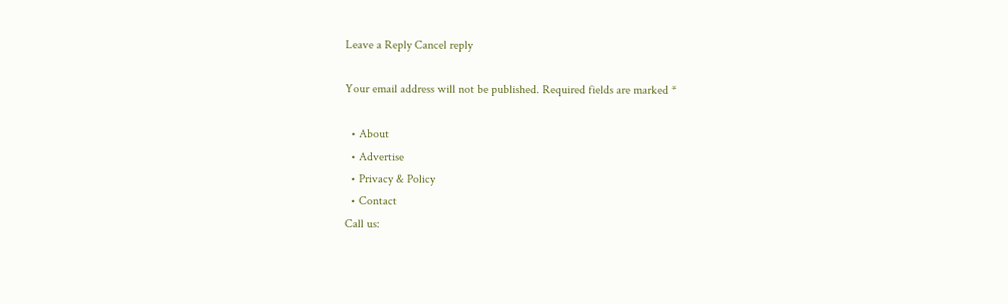Leave a Reply Cancel reply

Your email address will not be published. Required fields are marked *

  • About
  • Advertise
  • Privacy & Policy
  • Contact
Call us: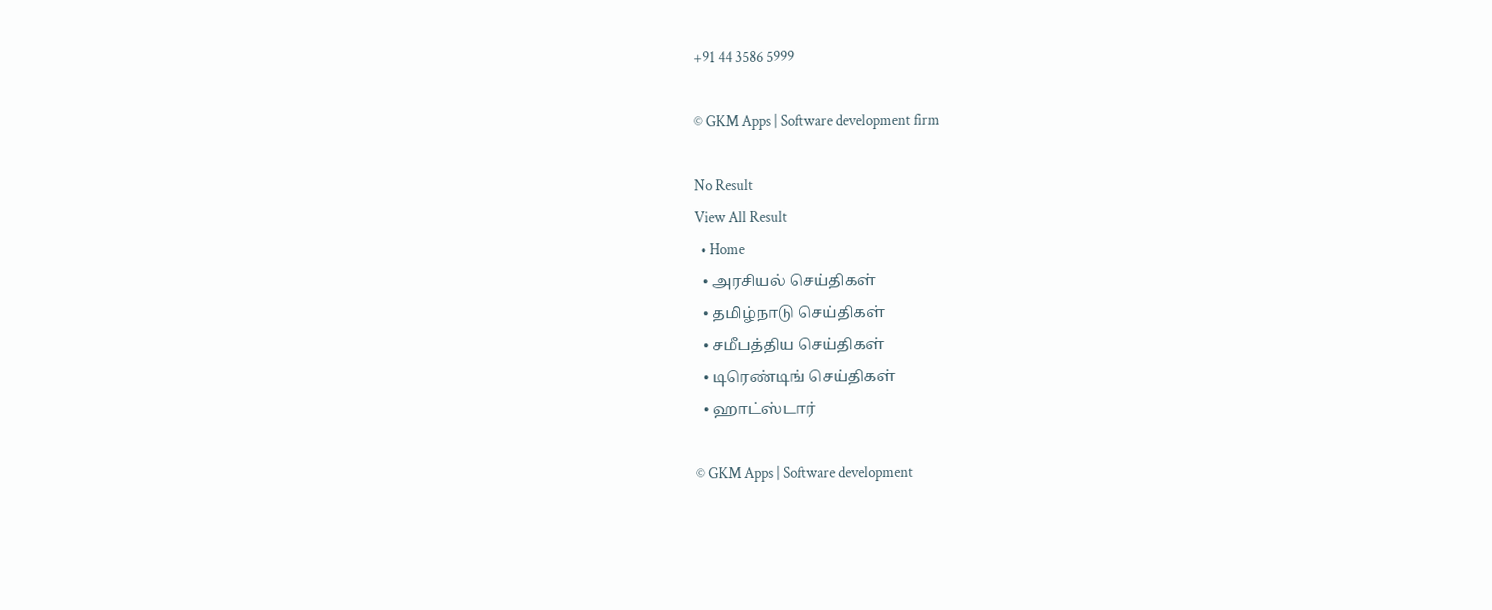+91 44 3586 5999

© GKM Apps | Software development firm

No Result
View All Result
  • Home
  • அரசியல் செய்திகள்
  • தமிழ்நாடு செய்திகள்
  • சமீபத்திய செய்திகள்
  • டிரெண்டிங் செய்திகள்
  • ஹாட்ஸ்டார்

© GKM Apps | Software development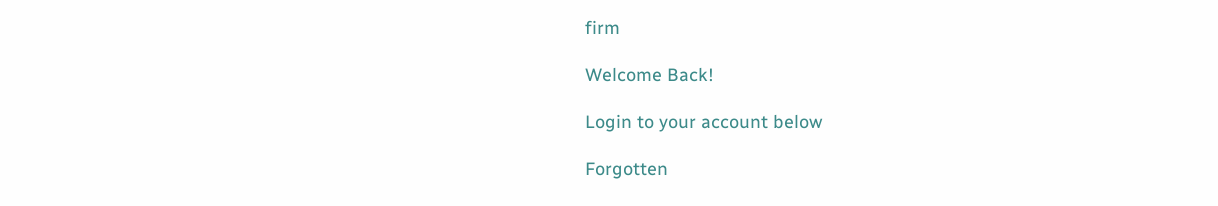firm

Welcome Back!

Login to your account below

Forgotten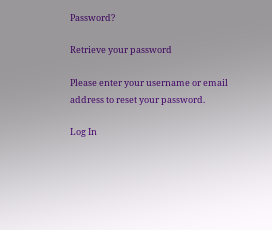Password?

Retrieve your password

Please enter your username or email address to reset your password.

Log In